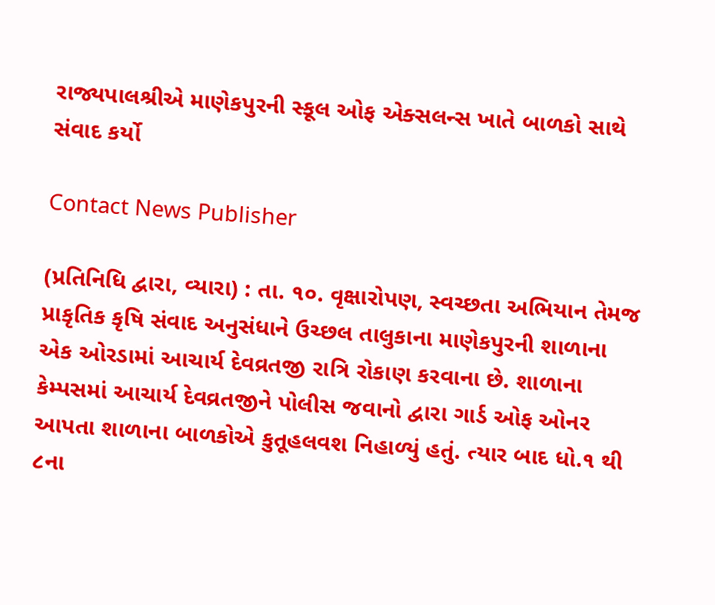રાજ્યપાલશ્રીએ માણેકપુરની સ્કૂલ ઓફ એક્સલન્સ ખાતે બાળકો સાથે સંવાદ કર્યો

Contact News Publisher

(પ્રતિનિધિ દ્વારા, વ્યારા) : તા. ૧૦. વૃક્ષારોપણ, સ્વચ્છતા અભિયાન તેમજ પ્રાકૃતિક કૃષિ સંવાદ અનુસંધાને ઉચ્છલ તાલુકાના માણેકપુરની શાળાના એક ઓરડામાં આચાર્ય દેવવ્રતજી રાત્રિ રોકાણ કરવાના છે. શાળાના કેમ્પસમાં આચાર્ય દેવવ્રતજીને પોલીસ જવાનો દ્વારા ગાર્ડ ઓફ ઓનર આપતા શાળાના બાળકોએ કુતૂહલવશ નિહાળ્યું હતું. ત્યાર બાદ ધો.૧ થી ૮ના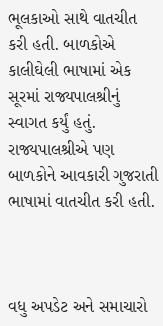ભૂલકાઓ સાથે વાતચીત કરી હતી. બાળકોએ કાલીઘેલી ભાષામાં એક સૂરમાં રાજ્યપાલશ્રીનું સ્વાગત કર્યું હતું. રાજ્યપાલશ્રીએ પણ બાળકોને આવકારી ગુજરાતી ભાષામાં વાતચીત કરી હતી.



વધુ અપડેટ અને સમાચારો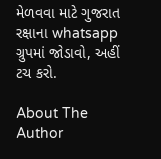મેળવવા માટે ગુજરાત રક્ષાના whatsapp ગ્રુપમાં જોડાવો, અહીં ટચ કરો.

About The Author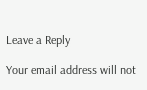Leave a Reply

Your email address will not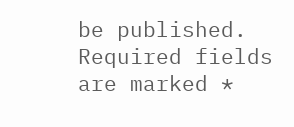be published. Required fields are marked *